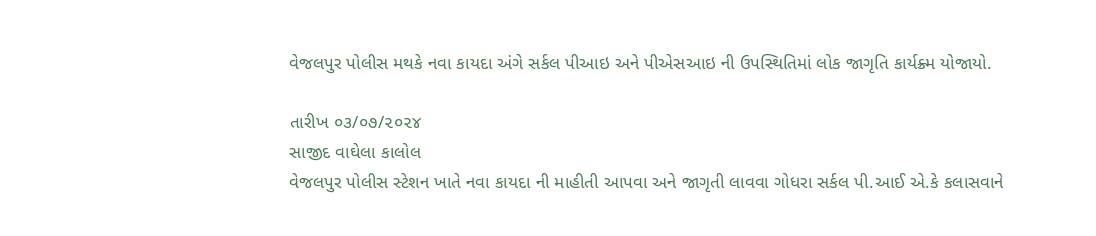વેજલપુર પોલીસ મથકે નવા કાયદા અંગે સર્કલ પીઆઇ અને પીએસઆઇ ની ઉપસ્થિતિમાં લોક જાગૃતિ કાર્યક્ર્મ યોજાયો.

તારીખ ૦૩/૦૭/૨૦૨૪
સાજીદ વાઘેલા કાલોલ
વેજલપુર પોલીસ સ્ટેશન ખાતે નવા કાયદા ની માહીતી આપવા અને જાગૃતી લાવવા ગોધરા સર્કલ પી.આઈ એ.કે કલાસવાને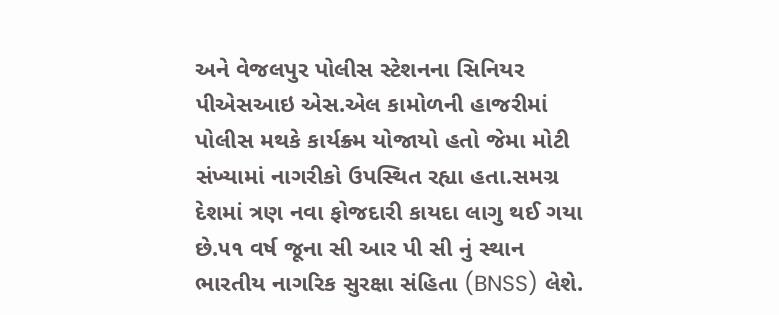અને વેજલપુર પોલીસ સ્ટેશનના સિનિયર પીએસઆઇ એસ.એલ કામોળની હાજરીમાં પોલીસ મથકે કાર્યક્ર્મ યોજાયો હતો જેમા મોટી સંખ્યામાં નાગરીકો ઉપસ્થિત રહ્યા હતા.સમગ્ર દેશમાં ત્રણ નવા ફોજદારી કાયદા લાગુ થઈ ગયા છે.૫૧ વર્ષ જૂના સી આર પી સી નું સ્થાન ભારતીય નાગરિક સુરક્ષા સંહિતા (BNSS) લેશે.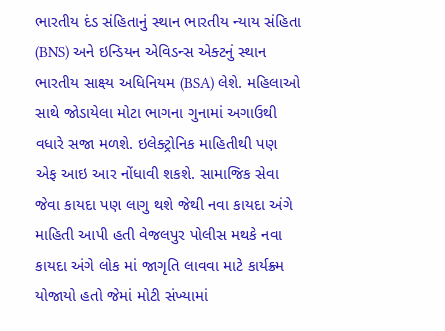ભારતીય દંડ સંહિતાનું સ્થાન ભારતીય ન્યાય સંહિતા (BNS) અને ઇન્ડિયન એવિડન્સ એક્ટનું સ્થાન ભારતીય સાક્ષ્ય અધિનિયમ (BSA) લેશે. મહિલાઓ સાથે જોડાયેલા મોટા ભાગના ગુનામાં અગાઉથી વધારે સજા મળશે. ઇલેક્ટ્રોનિક માહિતીથી પણ એફ આઇ આર નોંધાવી શકશે. સામાજિક સેવા જેવા કાયદા પણ લાગુ થશે જેથી નવા કાયદા અંગે માહિતી આપી હતી વેજલપુર પોલીસ મથકે નવા કાયદા અંગે લોક માં જાગૃતિ લાવવા માટે કાર્યક્ર્મ યોજાયો હતો જેમાં મોટી સંખ્યામાં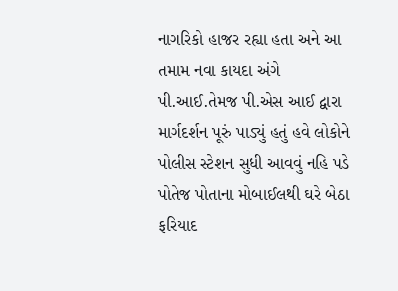નાગરિકો હાજર રહ્યા હતા અને આ તમામ નવા કાયદા અંગે પી.આઈ.તેમજ પી.એસ આઈ દ્વારા માર્ગદર્શન પૂરું પાડ્યું હતું હવે લોકોને પોલીસ સ્ટેશન સુધી આવવું નહિ પડે પોતેજ પોતાના મોબાઈલથી ઘરે બેઠા ફરિયાદ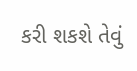કરી શકશે તેવું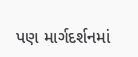પણ માર્ગદર્શનમાં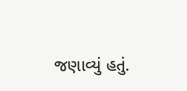જણાવ્યું હતું.